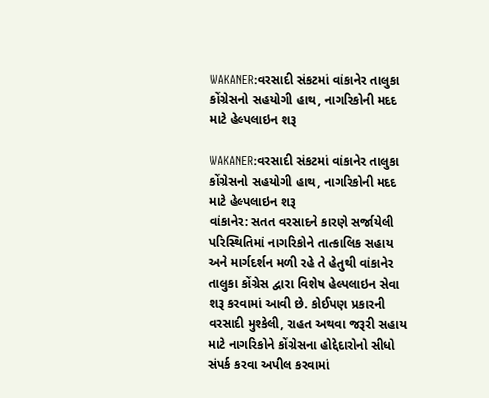WAKANER:વરસાદી સંકટમાં વાંકાનેર તાલુકા કોંગ્રેસનો સહયોગી હાથ, નાગરિકોની મદદ માટે હેલ્પલાઇન શરૂ

WAKANER:વરસાદી સંકટમાં વાંકાનેર તાલુકા કોંગ્રેસનો સહયોગી હાથ, નાગરિકોની મદદ માટે હેલ્પલાઇન શરૂ
વાંકાનેર: સતત વરસાદને કારણે સર્જાયેલી પરિસ્થિતિમાં નાગરિકોને તાત્કાલિક સહાય અને માર્ગદર્શન મળી રહે તે હેતુથી વાંકાનેર તાલુકા કોંગ્રેસ દ્વારા વિશેષ હેલ્પલાઇન સેવા શરૂ કરવામાં આવી છે. કોઈપણ પ્રકારની વરસાદી મુશ્કેલી, રાહત અથવા જરૂરી સહાય માટે નાગરિકોને કોંગ્રેસના હોદ્દેદારોનો સીધો સંપર્ક કરવા અપીલ કરવામાં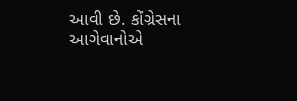આવી છે. કોંગ્રેસના આગેવાનોએ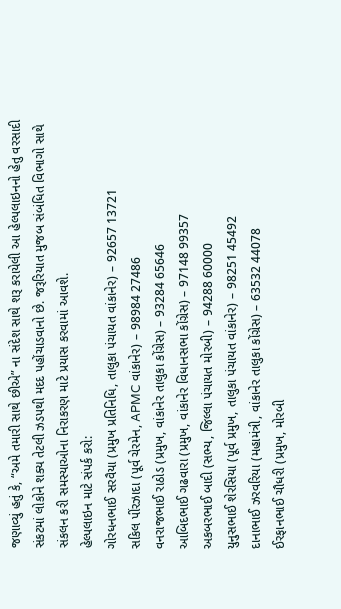જણાવ્યું હતું કે, “અમે તમારી સાથે છીએ” ના સંદેશ સાથે શરૂ કરાયેલી આ હેલ્પલાઇનનો હેતુ વરસાદી સંકટમાં લોકોને શક્ય તેટલી ઝડપથી મદદ પહોંચાડવાનો છે. જરૂરિયાત મુજબ સંબંધિત વિભાગો સાથે સંકલન કરી સમસ્યાઓના નિરાકરણ માટે પ્રયાસ કરવામાં આવશે.
હેલ્પલાઇન માટે સંપર્ક કરો:
ગોરધનભાઈ સરવૈયા (પ્રમુખ પ્રતિનિધિ, તાલુકા પંચાયત વાંકાનેર) – 92657 13721
સકિલ પીંરઝાદા (પૂર્વ ચેરમેન, APMC વાંકાનેર) – 98984 27486
વનરાજભાઈ રાઠોડ (પ્રમુખ, વાંકાનેર તાલુકા કોંગ્રેસ) – 93284 65646
આબિદભાઈ ગઢવારા (પ્રમુખ, વાંકાનેર વિધાનસભા કોંગ્રેસ) – 97148 99357
અકબરભાઈ બાદી (સભ્ય, જિલ્લા પંચાયત મોરબી) – 94288 60000
યુનુસભાઈ શેરસિયા (પૂર્વ પ્રમુખ, તાલુકા પંચાયત વાંકાનેર) – 98251 45492
દાનાભાઈ ઝરવરિયા (મહામંત્રી, વાંકાનેર તાલુકા કોંગ્રેસ) – 63532 44078
ઈરફાનભાઈ ચૌધરી (પ્રમુખ, મોરબી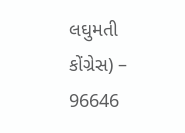લઘુમતી કોંગ્રેસ) – 96646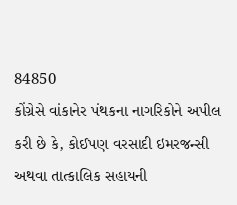84850
કોંગ્રેસે વાંકાનેર પંથકના નાગરિકોને અપીલ કરી છે કે, કોઈપણ વરસાદી ઇમરજન્સી અથવા તાત્કાલિક સહાયની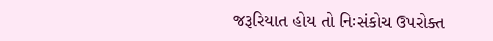જરૂરિયાત હોય તો નિઃસંકોચ ઉપરોક્ત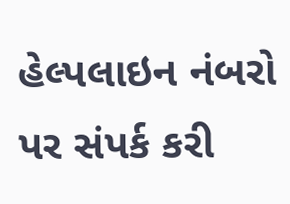હેલ્પલાઇન નંબરો પર સંપર્ક કરી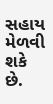સહાય મેળવી શકે છે.